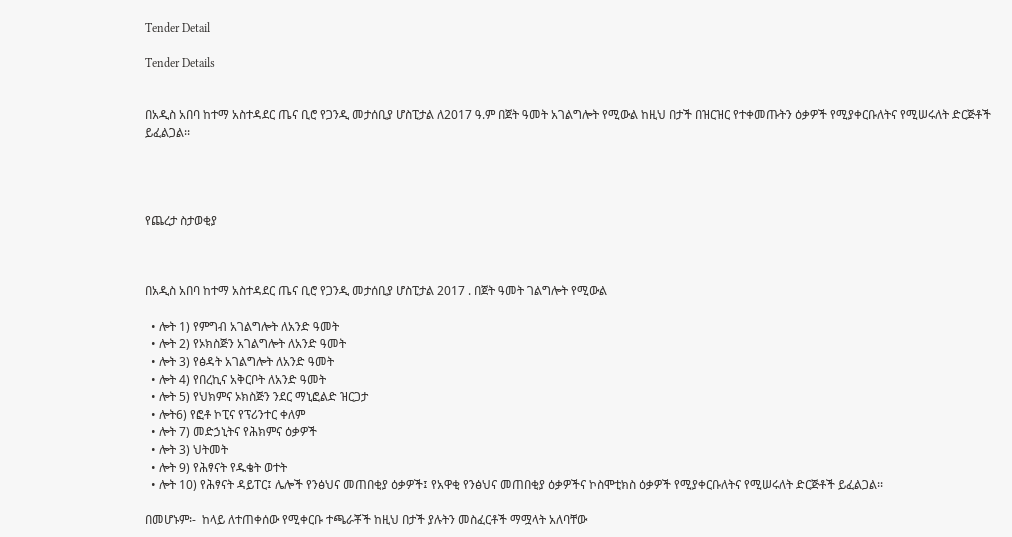Tender Detail

Tender Details


በአዲስ አበባ ከተማ አስተዳደር ጤና ቢሮ የጋንዲ መታሰቢያ ሆስፒታል ለ2017 ዓ.ም በጀት ዓመት አገልግሎት የሚውል ከዚህ በታች በዝርዝር የተቀመጡትን ዕቃዎች የሚያቀርቡለትና የሚሠሩለት ድርጅቶች ይፈልጋል፡፡




የጨረታ ስታወቂያ



በአዲስ አበባ ከተማ አስተዳደር ጤና ቢሮ የጋንዲ መታሰቢያ ሆስፒታል 2017 . በጀት ዓመት ገልግሎት የሚውል

  • ሎት 1) የምግብ አገልግሎት ለአንድ ዓመት
  • ሎት 2) የኦክስጅን አገልግሎት ለአንድ ዓመት
  • ሎት 3) የፅዳት አገልግሎት ለአንድ ዓመት
  • ሎት 4) የበረኪና አቅርቦት ለአንድ ዓመት
  • ሎት 5) የህክምና ኦክስጅን ንደር ማኒፎልድ ዝርጋታ
  • ሎት6) የፎቶ ኮፒና የፕሪንተር ቀለም
  • ሎት 7) መድኃኒትና የሕክምና ዕቃዎች
  • ሎት 3) ህትመት
  • ሎት 9) የሕፃናት የዱቄት ወተት
  • ሎት 10) የሕፃናት ዳይፐር፤ ሌሎች የንፅህና መጠበቂያ ዕቃዎች፤ የአዋቂ የንፅህና መጠበቂያ ዕቃዎችና ኮስሞቲክስ ዕቃዎች የሚያቀርቡለትና የሚሠሩለት ድርጅቶች ይፈልጋል፡፡

በመሆኑም፡-  ከላይ ለተጠቀሰው የሚቀርቡ ተጫራቾች ከዚህ በታች ያሉትን መስፈርቶች ማሟላት አለባቸው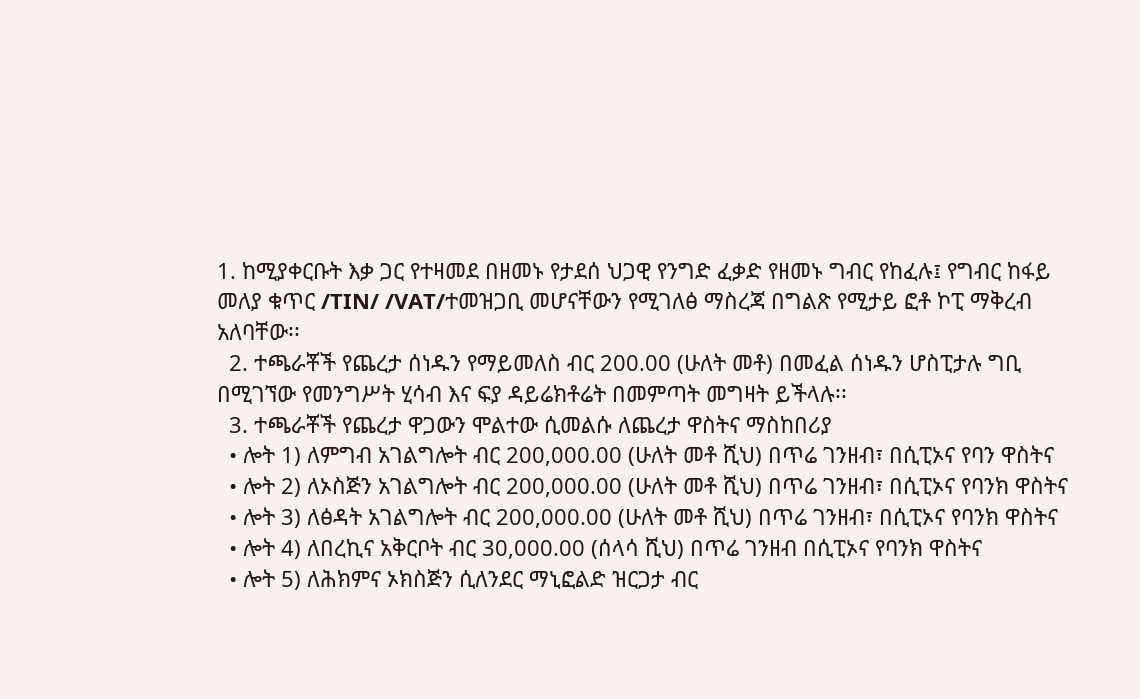1. ከሚያቀርቡት እቃ ጋር የተዛመደ በዘመኑ የታደሰ ህጋዊ የንግድ ፈቃድ የዘመኑ ግብር የከፈሉ፤ የግብር ከፋይ መለያ ቁጥር /TIN/ /VAT/ተመዝጋቢ መሆናቸውን የሚገለፅ ማስረጃ በግልጽ የሚታይ ፎቶ ኮፒ ማቅረብ አለባቸው፡፡
  2. ተጫራቾች የጨረታ ሰነዱን የማይመለስ ብር 200.00 (ሁለት መቶ) በመፈል ሰነዱን ሆስፒታሉ ግቢ በሚገኘው የመንግሥት ሂሳብ እና ፍያ ዳይሬክቶሬት በመምጣት መግዛት ይችላሉ፡፡
  3. ተጫራቾች የጨረታ ዋጋውን ሞልተው ሲመልሱ ለጨረታ ዋስትና ማስከበሪያ
  • ሎት 1) ለምግብ አገልግሎት ብር 200,000.00 (ሁለት መቶ ሺህ) በጥሬ ገንዘብ፣ በሲፒኦና የባን ዋስትና
  • ሎት 2) ለኦስጅን አገልግሎት ብር 200,000.00 (ሁለት መቶ ሺህ) በጥሬ ገንዘብ፣ በሲፒኦና የባንክ ዋስትና
  • ሎት 3) ለፅዳት አገልግሎት ብር 200,000.00 (ሁለት መቶ ሺህ) በጥሬ ገንዘብ፣ በሲፒኦና የባንክ ዋስትና
  • ሎት 4) ለበረኪና አቅርቦት ብር 30,000.00 (ሰላሳ ሺህ) በጥሬ ገንዘብ በሲፒኦና የባንክ ዋስትና
  • ሎት 5) ለሕክምና ኦክስጅን ሲለንደር ማኒፎልድ ዝርጋታ ብር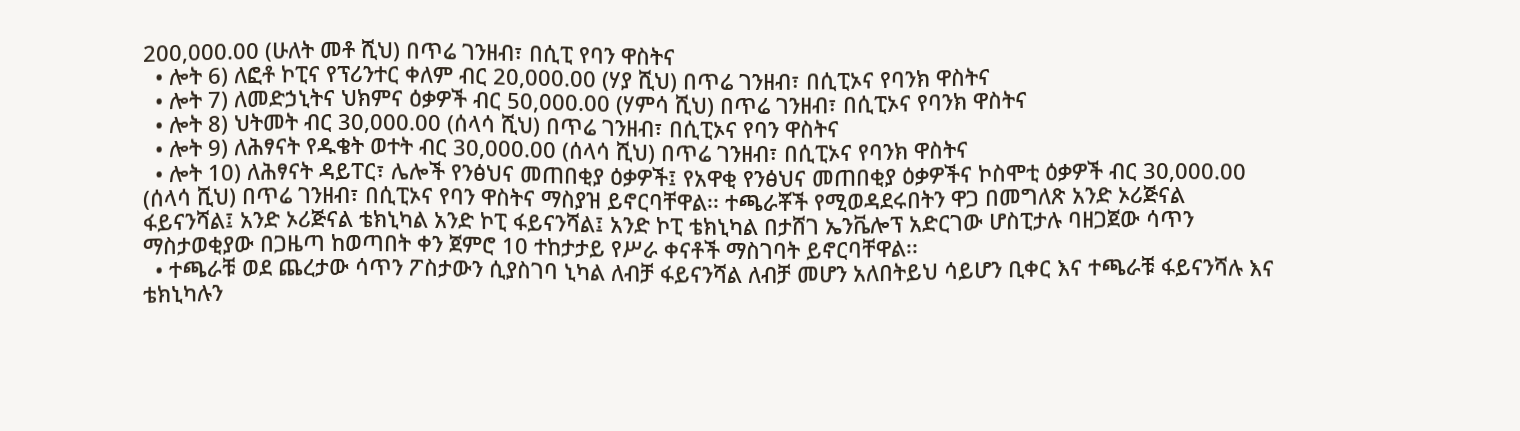200,000.00 (ሁለት መቶ ሺህ) በጥሬ ገንዘብ፣ በሲፒ የባን ዋስትና
  • ሎት 6) ለፎቶ ኮፒና የፕሪንተር ቀለም ብር 20,000.00 (ሃያ ሺህ) በጥሬ ገንዘብ፣ በሲፒኦና የባንክ ዋስትና
  • ሎት 7) ለመድኃኒትና ህክምና ዕቃዎች ብር 50,000.00 (ሃምሳ ሺህ) በጥሬ ገንዘብ፣ በሲፒኦና የባንክ ዋስትና
  • ሎት 8) ህትመት ብር 30,000.00 (ሰላሳ ሺህ) በጥሬ ገንዘብ፣ በሲፒኦና የባን ዋስትና
  • ሎት 9) ለሕፃናት የዱቄት ወተት ብር 30,000.00 (ሰላሳ ሺህ) በጥሬ ገንዘብ፣ በሲፒኦና የባንክ ዋስትና
  • ሎት 10) ለሕፃናት ዳይፐር፣ ሌሎች የንፅህና መጠበቂያ ዕቃዎች፤ የአዋቂ የንፅህና መጠበቂያ ዕቃዎችና ኮስሞቲ ዕቃዎች ብር 30,000.00 (ሰላሳ ሺህ) በጥሬ ገንዘብ፣ በሲፒኦና የባን ዋስትና ማስያዝ ይኖርባቸዋል፡፡ ተጫራቾች የሚወዳደሩበትን ዋጋ በመግለጽ አንድ ኦሪጅናል ፋይናንሻል፤ አንድ ኦሪጅናል ቴክኒካል አንድ ኮፒ ፋይናንሻል፤ አንድ ኮፒ ቴክኒካል በታሸገ ኤንቬሎፕ አድርገው ሆስፒታሉ ባዘጋጀው ሳጥን ማስታወቂያው በጋዜጣ ከወጣበት ቀን ጀምሮ 10 ተከታታይ የሥራ ቀናቶች ማስገባት ይኖርባቸዋል፡፡
  • ተጫራቹ ወደ ጨረታው ሳጥን ፖስታውን ሲያስገባ ኒካል ለብቻ ፋይናንሻል ለብቻ መሆን አለበትይህ ሳይሆን ቢቀር እና ተጫራቹ ፋይናንሻሉ እና ቴክኒካሉን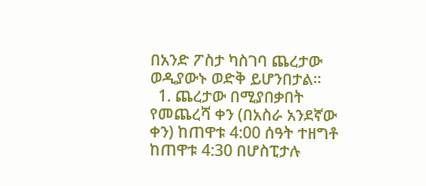በአንድ ፖስታ ካስገባ ጨረታው ወዲያውኑ ወድቅ ይሆንበታል፡፡
  1. ጨረታው በሚያበቃበት የመጨረሻ ቀን (በአስራ አንደኛው ቀን) ከጠዋቱ 4:00 ሰዓት ተዘግቶ ከጠዋቱ 4:30 በሆስፒታሉ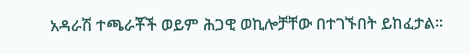አዳራሽ ተጫራቾች ወይም ሕጋዊ ወኪሎቻቸው በተገኙበት ይከፈታል፡፡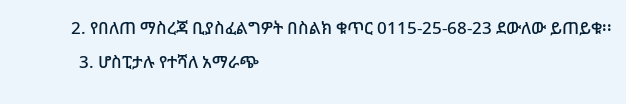2. የበለጠ ማስረጃ ቢያስፈልግዎት በስልክ ቁጥር 0115-25-68-23 ደውለው ይጠይቁ፡፡
  3. ሆስፒታሉ የተሻለ አማራጭ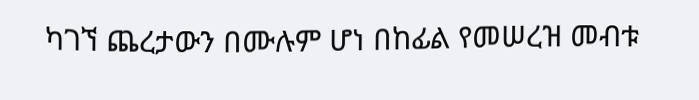ካገኘ ጨረታውን በሙሉም ሆነ በከፊል የመሠረዝ መብቱ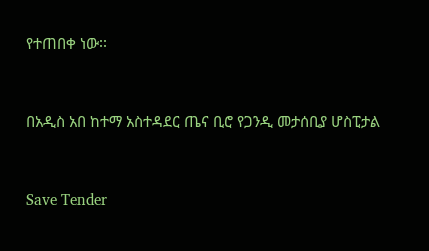የተጠበቀ ነው፡፡



በአዲስ አበ ከተማ አስተዳደር ጤና ቢሮ የጋንዲ መታሰቢያ ሆስፒታል



Save Tender